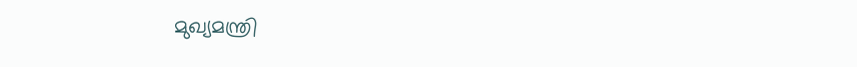മുഖ്യമന്ത്രി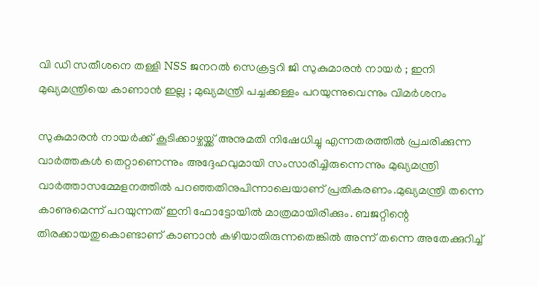വി ഡി സതീശനെ തള്ളി NSS ജനറൽ സെക്രട്ടറി ജി സുകുമാരൻ നായർ ; ഇനി മുഖ്യമന്ത്രിയെ കാണാൻ ഇല്ല ; മുഖ്യമന്ത്രി പച്ചക്കള്ളം പറയുന്നുവെന്നും വിമർശനം

സുകുമാരന്‍ നായര്‍ക്ക് കൂടിക്കാഴ്ചയ്ക്ക് അനുമതി നിഷേധിച്ചു എന്നതരത്തില്‍ പ്രചരിക്കുന്ന വാര്‍ത്തകള്‍ തെറ്റാണെന്നും അദ്ദേഹവുമായി സംസാരിച്ചിരുന്നെന്നും മുഖ്യമന്ത്രി വാര്‍ത്താസമ്മേളനത്തില്‍ പറഞ്ഞതിനുപിന്നാലെയാണ് പ്രതികരണം.മുഖ്യമന്ത്രി തന്നെ കാണുമെന്ന് പറയുന്നത് ഇനി ഫോട്ടോയില്‍ മാത്രമായിരിക്കും. ബജറ്റിന്റെ തിരക്കായതുകൊണ്ടാണ് കാണാന്‍ കഴിയാതിരുന്നതെങ്കില്‍ അന്ന് തന്നെ അതേക്കുറിച്ച്‌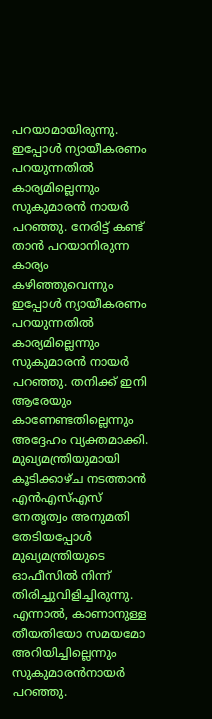പറയാമായിരുന്നു. ഇപ്പോള്‍ ന്യായീകരണം പറയുന്നതില്‍ കാര്യമില്ലെന്നും സുകുമാരന്‍ നായര്‍ പറഞ്ഞു. നേരിട്ട് കണ്ട് താന്‍ പറയാനിരുന്ന കാര്യം കഴിഞ്ഞുവെന്നും ഇപ്പോള്‍ ന്യായീകരണം പറയുന്നതില്‍ കാര്യമില്ലെന്നും സുകുമാരന്‍ നായര്‍ പറഞ്ഞു. തനിക്ക് ഇനി ആരേയും കാണേണ്ടതില്ലെന്നും അദ്ദേഹം വ്യക്തമാക്കി. മുഖ്യമന്ത്രിയുമായി കൂടിക്കാഴ്ച നടത്താന്‍ എന്‍എസ്‌എസ് നേതൃത്വം അനുമതി തേടിയപ്പോള്‍ മുഖ്യമന്ത്രിയുടെ ഓഫീസില്‍ നിന്ന് തിരിച്ചുവിളിച്ചിരുന്നു. എന്നാല്‍, കാണാനുള്ള തീയതിയോ സമയമോ അറിയിച്ചില്ലെന്നും സുകുമാരന്‍നായര്‍ പറഞ്ഞു.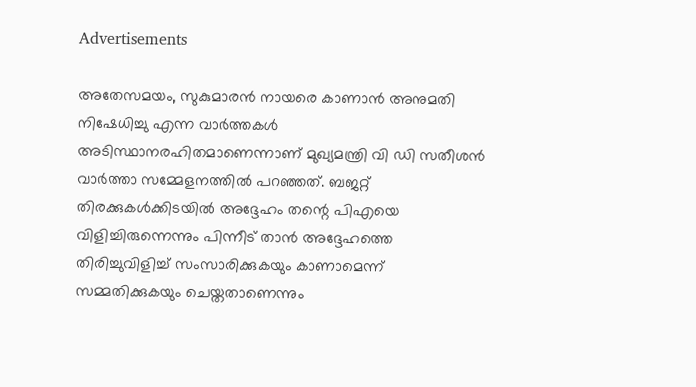Advertisements

അതേസമയം, സുകുമാരന്‍ നായരെ കാണാന്‍ അനുമതി നിഷേധിച്ചു എന്ന വാര്‍ത്തകള്‍ അടിസ്ഥാനരഹിതമാണെന്നാണ് മുഖ്യമന്ത്രി വി ഡി സതീശന്‍ വാര്‍ത്താ സമ്മേളനത്തില്‍ പറഞ്ഞത്. ബജറ്റ് തിരക്കുകള്‍ക്കിടയില്‍ അദ്ദേഹം തന്റെ പിഎയെ വിളിച്ചിരുന്നെന്നും പിന്നീട് താന്‍ അദ്ദേഹത്തെ തിരിച്ചുവിളിച്ച്‌ സംസാരിക്കുകയും കാണാമെന്ന് സമ്മതിക്കുകയും ചെയ്തതാണെന്നും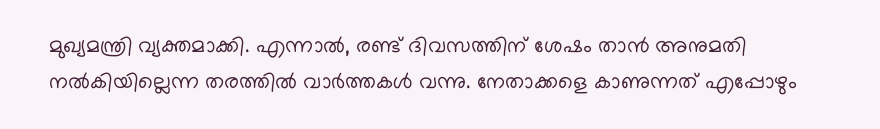മുഖ്യമന്ത്രി വ്യക്തമാക്കി. എന്നാല്‍, രണ്ട് ദിവസത്തിന് ശേഷം താന്‍ അനുമതി നല്‍കിയില്ലെന്ന തരത്തില്‍ വാര്‍ത്തകള്‍ വന്നു. നേതാക്കളെ കാണുന്നത് എപ്പോഴും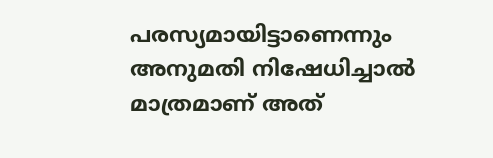പരസ്യമായിട്ടാണെന്നും അനുമതി നിഷേധിച്ചാല്‍ മാത്രമാണ് അത്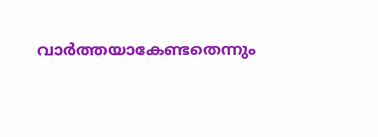വാര്‍ത്തയാകേണ്ടതെന്നും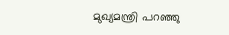മുഖ്യമന്ത്രി പറഞ്ഞു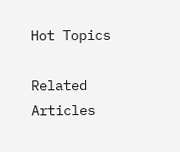Hot Topics

Related Articles